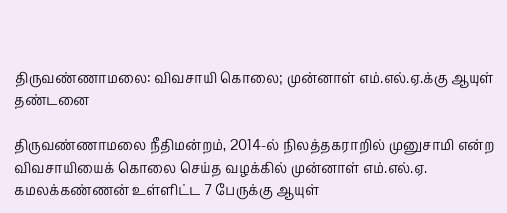திருவண்ணாமலை: விவசாயி கொலை; முன்னாள் எம்.எல்.ஏ.க்கு ஆயுள் தண்டனை

திருவண்ணாமலை நீதிமன்றம், 2014-ல் நிலத்தகராறில் முனுசாமி என்ற விவசாயியைக் கொலை செய்த வழக்கில் முன்னாள் எம்.எல்.ஏ. கமலக்கண்ணன் உள்ளிட்ட 7 பேருக்கு ஆயுள்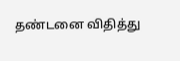தண்டனை விதித்து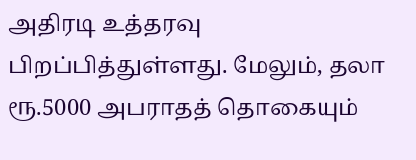அதிரடி உத்தரவு பிறப்பித்துள்ளது. மேலும், தலா ரூ.5000 அபராதத் தொகையும்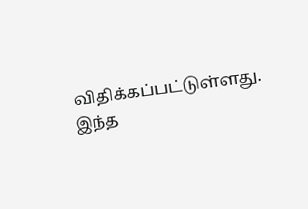விதிக்கப்பட்டுள்ளது. இந்த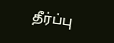தீர்ப்பு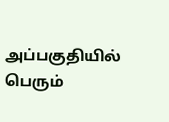அப்பகுதியில் பெரும்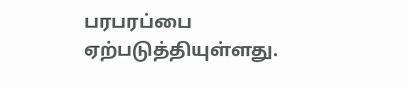பரபரப்பை ஏற்படுத்தியுள்ளது.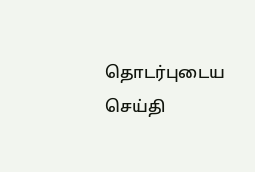தொடர்புடைய செய்தி